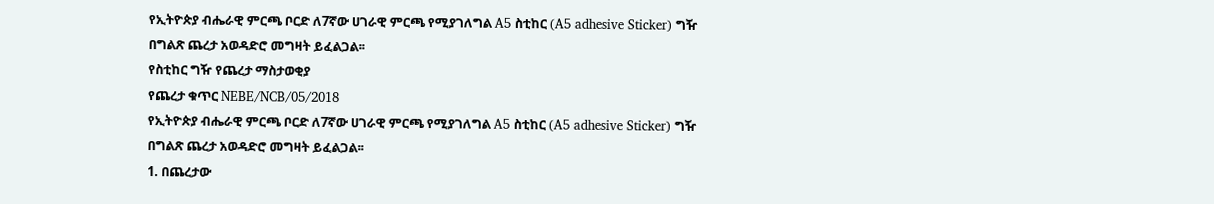የኢትዮጵያ ብሔራዊ ምርጫ ቦርድ ለ7ኛው ሀገራዊ ምርጫ የሚያገለግል A5 ስቲከር (A5 adhesive Sticker) ግዥ በግልጽ ጨረታ አወዳድሮ መግዛት ይፈልጋል፡፡
የስቲከር ግዥ የጨረታ ማስታወቂያ
የጨረታ ቁጥር NEBE/NCB/05/2018
የኢትዮጵያ ብሔራዊ ምርጫ ቦርድ ለ7ኛው ሀገራዊ ምርጫ የሚያገለግል A5 ስቲከር (A5 adhesive Sticker) ግዥ በግልጽ ጨረታ አወዳድሮ መግዛት ይፈልጋል፡፡
1. በጨረታው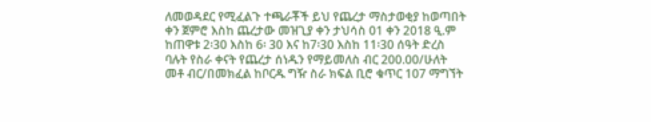ለመወዳደር የሚፈልጉ ተጫራቾች ይህ የጨረታ ማስታወቂያ ከወጣበት ቀን ጀምሮ እስከ ጨረታው መዝጊያ ቀን ታህሳስ 01 ቀን 2018 ዒ.ም ከጠዋቱ 2፡30 እስከ 6፡ 30 እና ከ7፡30 እስከ 11፡30 ሰዓት ድረስ ባሉት የስራ ቀናት የጨረታ ሰነዱን የማይመለስ ብር 200.00/ሁለት መቶ ብር/በመክፈል ከቦርዱ ግዥ ስራ ክፍል ቢሮ ቁጥር 107 ማግኘት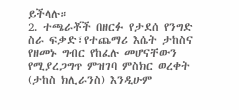ይችላሉ።
2. ተጫራቾች በዘርፉ የታደሰ የንግድ ስራ ፍቃድ፣የተጨማሪ እሴት ታከስና የዘመኑ ግብር የከፈሉ መሆናቸውን የሚያረጋግጥ ምዝገባ ምስክር ወረቀት (ታከስ ክሊራንስ) እንዲሁም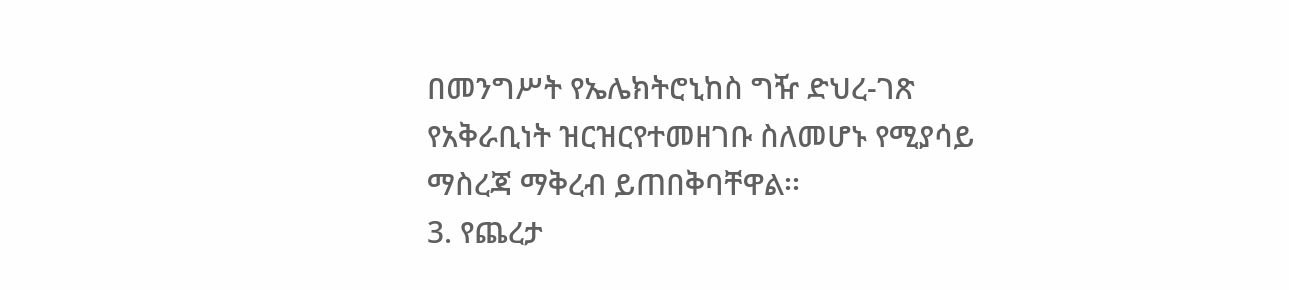በመንግሥት የኤሌክትሮኒከስ ግዥ ድህረ-ገጽ የአቅራቢነት ዝርዝርየተመዘገቡ ስለመሆኑ የሚያሳይ ማስረጃ ማቅረብ ይጠበቅባቸዋል፡፡
3. የጨረታ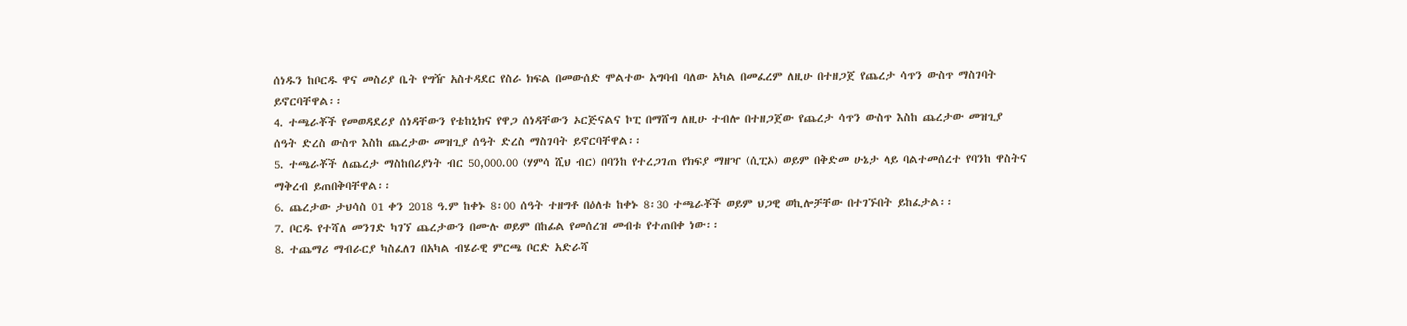ሰነዱን ከቦርዱ ዋና መስሪያ ቤት የግዥ አስተዳደር የስራ ክፍል በመውሰድ ሞልተው አግባብ ባለው አካል በመፈረም ለዚሁ በተዘጋጀ የጨረታ ሳጥን ውስጥ ማስገባት ይኖርባቸዋል፡፡
4. ተጫራቾች የመወዳደሪያ ሰነዳቸውን የቴከኒክና የዋጋ ሰነዳቸውን ኦርጅናልና ኮፒ በማሸግ ለዚሁ ተብሎ በተዘጋጀው የጨረታ ሳጥን ውስጥ እስከ ጨረታው መዝጊያ ሰዓት ድረስ ውስጥ እስከ ጨረታው መዝጊያ ሰዓት ድረስ ማስገባት ይኖርባቸዋል፡፡
5. ተጫራቾች ለጨረታ ማስከበሪያነት ብር 50,000.00 (ሃምሳ ሺህ ብር) በባንከ የተረጋገጠ የክፍያ ማዘዣ (ሲፒኦ) ወይም በቅድመ ሁኔታ ላይ ባልተመሰረተ የባንከ ዋስትና ማቅረብ ይጠበቅባቸዋል፡፡
6. ጨረታው ታህሳስ 01 ቀን 2018 ዓ.ም ከቀኑ 8፡00 ሰዓት ተዘግቶ በዕለቱ ከቀኑ 8፡30 ተጫራቾች ወይም ህጋዊ ወኪሎቻቸው በተገኙበት ይከፈታል፡፡
7. ቦርዱ የተሻለ መንገድ ካገኘ ጨረታውን በሙሉ ወይም በከፊል የመሰረዝ መብቱ የተጠበቀ ነው፡፡
8. ተጨማሪ ማብራርያ ካስፈለገ በአካል ብሄራዊ ምርጫ ቦርድ አድራሻ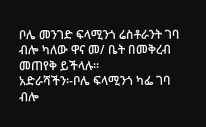ቦሌ መንገድ ፍላሚንጎ ሬስቶራንት ገባ ብሎ ካለው ዋና መ/ ቤት በመቅረብ መጠየቅ ይችላሉ፡፡
አድራሻችን፡-ቦሌ ፍላሚንጎ ካፌ ገባ ብሎ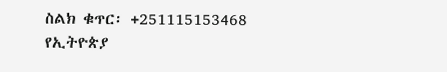ስልክ ቁጥር፡ +251115153468
የኢትዮጵያ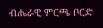ብሔራዊ ምርጫ ቦርድ